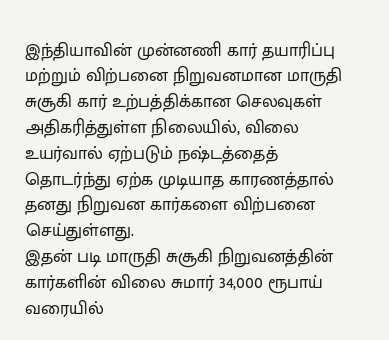இந்தியாவின் முன்னணி கார் தயாரிப்பு மற்றும் விற்பனை நிறுவனமான மாருதி சுசூகி கார் உற்பத்திக்கான செலவுகள் அதிகரித்துள்ள நிலையில், விலை உயர்வால் ஏற்படும் நஷ்டத்தைத் தொடர்ந்து ஏற்க முடியாத காரணத்தால் தனது நிறுவன கார்களை விற்பனை செய்துள்ளது.
இதன் படி மாருதி சுசூகி நிறுவனத்தின் கார்களின் விலை சுமார் 34,000 ரூபாய் வரையில்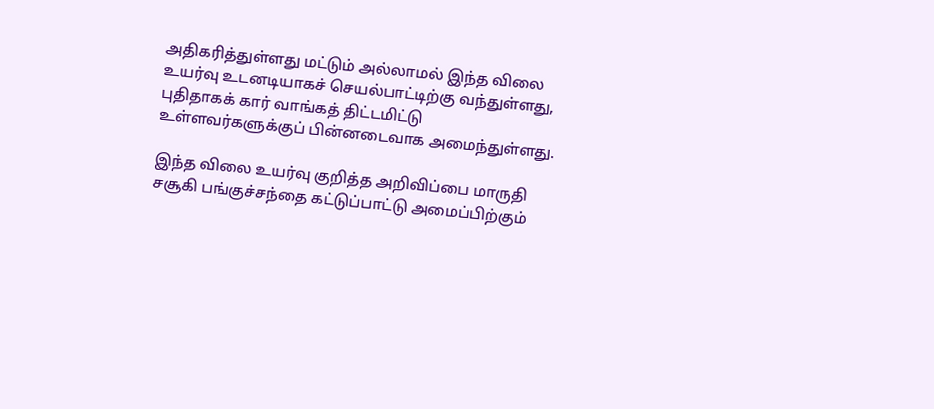அதிகரித்துள்ளது மட்டும் அல்லாமல் இந்த விலை உயர்வு உடனடியாகச் செயல்பாட்டிற்கு வந்துள்ளது, புதிதாகக் கார் வாங்கத் திட்டமிட்டு உள்ளவர்களுக்குப் பின்னடைவாக அமைந்துள்ளது.

இந்த விலை உயர்வு குறித்த அறிவிப்பை மாருதி சசூகி பங்குச்சந்தை கட்டுப்பாட்டு அமைப்பிற்கும்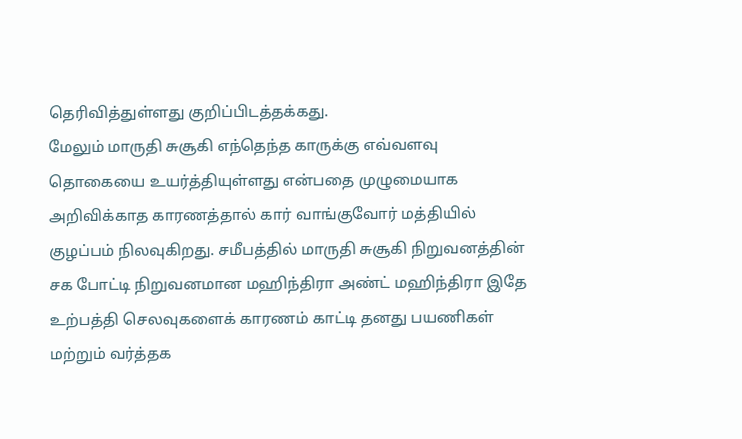தெரிவித்துள்ளது குறிப்பிடத்தக்கது.
மேலும் மாருதி சுசூகி எந்தெந்த காருக்கு எவ்வளவு தொகையை உயர்த்தியுள்ளது என்பதை முழுமையாக அறிவிக்காத காரணத்தால் கார் வாங்குவோர் மத்தியில் குழப்பம் நிலவுகிறது. சமீபத்தில் மாருதி சுசூகி நிறுவனத்தின் சக போட்டி நிறுவனமான மஹிந்திரா அண்ட் மஹிந்திரா இதே உற்பத்தி செலவுகளைக் காரணம் காட்டி தனது பயணிகள் மற்றும் வர்த்தக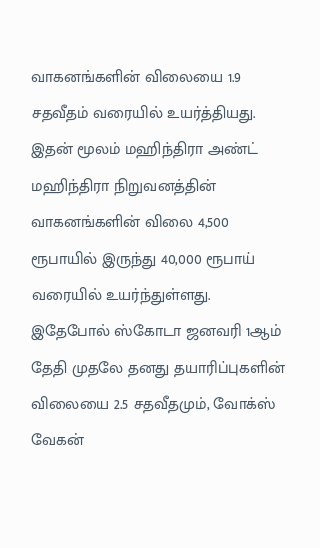வாகனங்களின் விலையை 1.9 சதவீதம் வரையில் உயர்த்தியது.
இதன் மூலம் மஹிந்திரா அண்ட் மஹிந்திரா நிறுவனத்தின் வாகனங்களின் விலை 4,500 ரூபாயில் இருந்து 40,000 ரூபாய் வரையில் உயர்ந்துள்ளது.
இதேபோல் ஸ்கோடா ஜனவரி 1ஆம் தேதி முதலே தனது தயாரிப்புகளின் விலையை 2.5 சதவீதமும், வோக்ஸ் வேகன்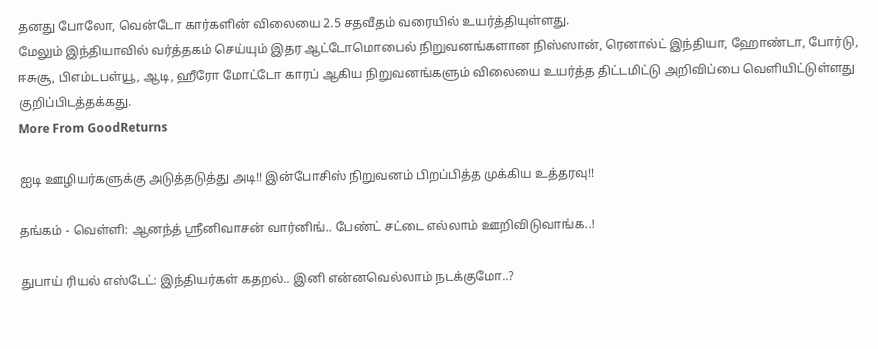தனது போலோ, வென்டோ கார்களின் விலையை 2.5 சதவீதம் வரையில் உயர்த்தியுள்ளது.
மேலும் இந்தியாவில் வர்த்தகம் செய்யும் இதர ஆட்டோமொபைல் நிறுவனங்களான நிஸ்ஸான், ரெனால்ட் இந்தியா, ஹோண்டா, போர்டு, ஈசுசூ, பிஎம்டபள்யூ, ஆடி, ஹீரோ மோட்டோ காரப் ஆகிய நிறுவனங்களும் விலையை உயர்த்த திட்டமிட்டு அறிவிப்பை வெளியிட்டுள்ளது குறிப்பிடத்தக்கது.
More From GoodReturns

ஐடி ஊழியர்களுக்கு அடுத்தடுத்து அடி!! இன்போசிஸ் நிறுவனம் பிறப்பித்த முக்கிய உத்தரவு!!

தங்கம் - வெள்ளி: ஆனந்த் ஸ்ரீனிவாசன் வார்னிங்.. பேண்ட் சட்டை எல்லாம் ஊறிவிடுவாங்க..!

துபாய் ரியல் எஸ்டேட்: இந்தியர்கள் கதறல்.. இனி என்னவெல்லாம் நடக்குமோ..?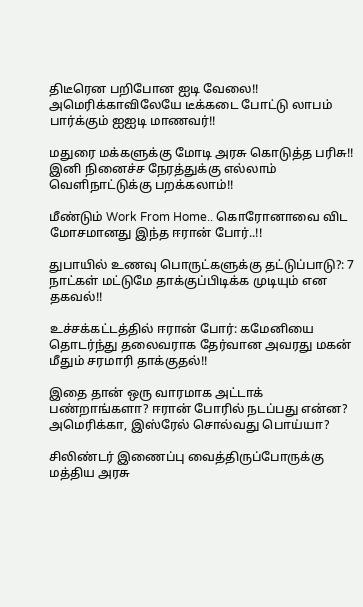திடீரென பறிபோன ஐடி வேலை!! அமெரிக்காவிலேயே டீக்கடை போட்டு லாபம் பார்க்கும் ஐஐடி மாணவர்!!

மதுரை மக்களுக்கு மோடி அரசு கொடுத்த பரிசு!! இனி நினைச்ச நேரத்துக்கு எல்லாம் வெளிநாட்டுக்கு பறக்கலாம்!!

மீண்டும் Work From Home.. கொரோனாவை விட மோசமானது இந்த ஈரான் போர்..!!

துபாயில் உணவு பொருட்களுக்கு தட்டுப்பாடு?: 7 நாட்கள் மட்டுமே தாக்குப்பிடிக்க முடியும் என தகவல்!!

உச்சக்கட்டத்தில் ஈரான் போர்: கமேனியை தொடர்ந்து தலைவராக தேர்வான அவரது மகன் மீதும் சரமாரி தாக்குதல்!!

இதை தான் ஒரு வாரமாக அட்டாக் பண்றாங்களா? ஈரான் போரில் நடப்பது என்ன? அமெரிக்கா, இஸ்ரேல் சொல்வது பொய்யா?

சிலிண்டர் இணைப்பு வைத்திருப்போருக்கு மத்திய அரசு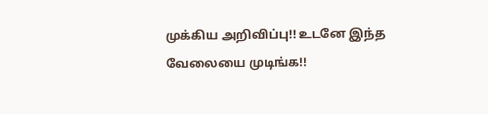முக்கிய அறிவிப்பு!! உடனே இந்த வேலையை முடிங்க!!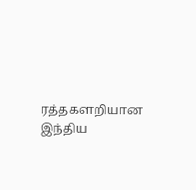ரத்தகளறியான இந்திய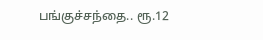பங்குச்சந்தை.. ரூ.12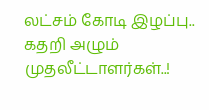லட்சம் கோடி இழப்பு.. கதறி அழும் முதலீட்டாளர்கள்..!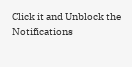Click it and Unblock the Notifications